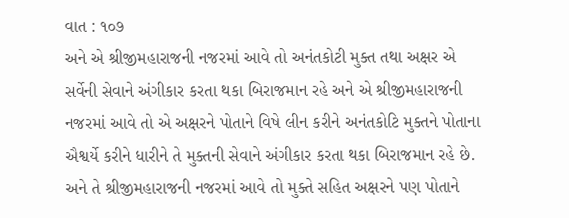વાત : ૧૦૭
અને એ શ્રીજીમહારાજની નજરમાં આવે તો અનંતકોટી મુક્ત તથા અક્ષર એ સર્વેની સેવાને અંગીકાર કરતા થકા બિરાજમાન રહે અને એ શ્રીજીમહારાજની નજરમાં આવે તો એ અક્ષરને પોતાને વિષે લીન કરીને અનંતકોટિ મુક્તને પોતાના ઐશ્વર્યે કરીને ધારીને તે મુક્તની સેવાને અંગીકાર કરતા થકા બિરાજમાન રહે છે. અને તે શ્રીજીમહારાજની નજરમાં આવે તો મુક્તે સહિત અક્ષરને પણ પોતાને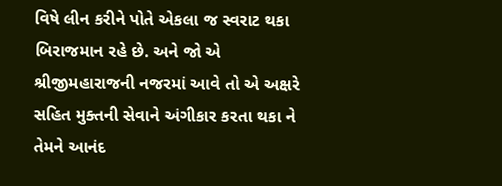વિષે લીન કરીને પોતે એકલા જ સ્વરાટ થકા બિરાજમાન રહે છે. અને જો એ શ્રીજીમહારાજની નજરમાં આવે તો એ અક્ષરે સહિત મુક્તની સેવાને અંગીકાર કરતા થકા ને તેમને આનંદ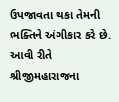ઉપજાવતા થકા તેમની ભક્તિને અંગીકાર કરે છે. આવી રીતે શ્રીજીમહારાજના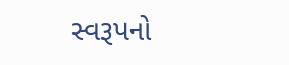સ્વરૂપનો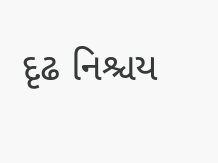દૃઢ નિશ્ચય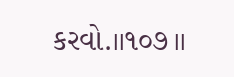કરવો.।।૧૦૭।।